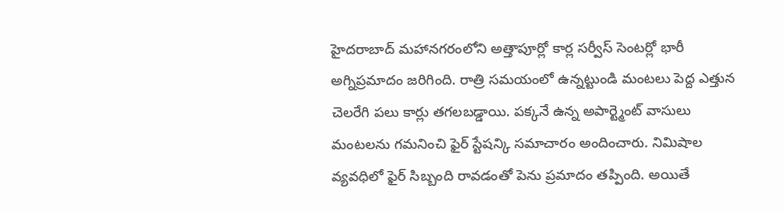హైదరాబాద్ మహానగరంలోని అత్తాపూర్లో కార్ల సర్వీస్ సెంటర్లో భారీ అగ్నిప్రమాదం జరిగింది. రాత్రి సమయంలో ఉన్నట్టుండి మంటలు పెద్ద ఎత్తున చెలరేగి పలు కార్లు తగలబడ్డాయి. పక్కనే ఉన్న అపార్ట్మెంట్ వాసులు మంటలను గమనించి ఫైర్ స్టేషన్కి సమాచారం అందించారు. నిమిషాల వ్యవధిలో ఫైర్ సిబ్బంది రావడంతో పెను ప్రమాదం తప్పింది. అయితే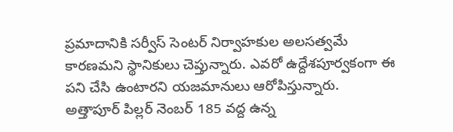ప్రమాదానికి సర్వీస్ సెంటర్ నిర్వాహకుల అలసత్వమే కారణమని స్థానికులు చెప్తున్నారు. ఎవరో ఉద్దేశపూర్వకంగా ఈ పని చేసి ఉంటారని యజమానులు ఆరోపిస్తున్నారు.
అత్తాపూర్ పిల్లర్ నెంబర్ 185 వద్ద ఉన్న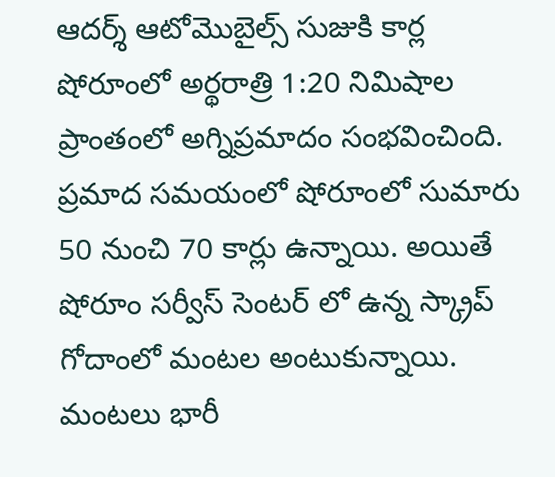ఆదర్శ్ ఆటోమొబైల్స్ సుజుకి కార్ల షోరూంలో అర్థరాత్రి 1:20 నిమిషాల ప్రాంతంలో అగ్నిప్రమాదం సంభవించింది. ప్రమాద సమయంలో షోరూంలో సుమారు 50 నుంచి 70 కార్లు ఉన్నాయి. అయితే షోరూం సర్వీస్ సెంటర్ లో ఉన్న స్క్రాప్ గోదాంలో మంటల అంటుకున్నాయి. మంటలు భారీ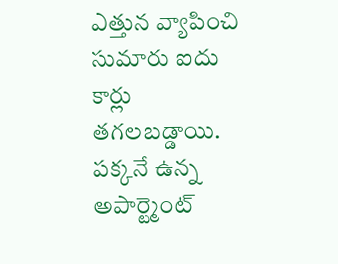ఎత్తున వ్యాపించి సుమారు ఐదు కార్లు తగలబడ్డాయి. పక్కనే ఉన్న అపార్ట్మెంట్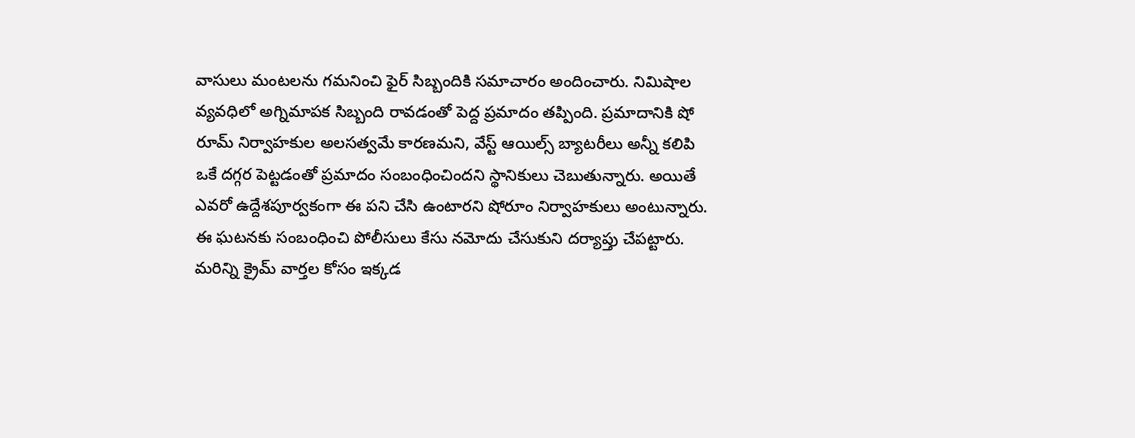వాసులు మంటలను గమనించి ఫైర్ సిబ్బందికి సమాచారం అందించారు. నిమిషాల వ్యవధిలో అగ్నిమాపక సిబ్బంది రావడంతో పెద్ద ప్రమాదం తప్పింది. ప్రమాదానికి షో రూమ్ నిర్వాహకుల అలసత్వమే కారణమని, వేస్ట్ ఆయిల్స్ బ్యాటరీలు అన్నీ కలిపి ఒకే దగ్గర పెట్టడంతో ప్రమాదం సంబంధించిందని స్థానికులు చెబుతున్నారు. అయితే ఎవరో ఉద్దేశపూర్వకంగా ఈ పని చేసి ఉంటారని షోరూం నిర్వాహకులు అంటున్నారు. ఈ ఘటనకు సంబంధించి పోలీసులు కేసు నమోదు చేసుకుని దర్యాప్తు చేపట్టారు.
మరిన్ని క్రైమ్ వార్తల కోసం ఇక్కడ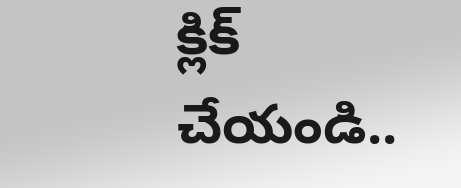క్లిక్ చేయండి..